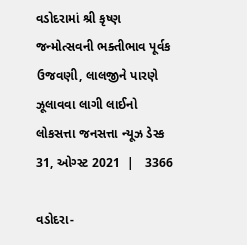વડોદરામાં શ્રી કૃષ્ણ જન્મોત્સવની ભક્તીભાવ પૂર્વક ઉજવણી, લાલજીને પારણે ઝૂલાવવા લાગી લાઈનો
લોકસત્તા જનસત્તા ન્યૂઝ ડેસ્ક
31, ઓગ્સ્ટ 2021  |   3366

વડોદરા-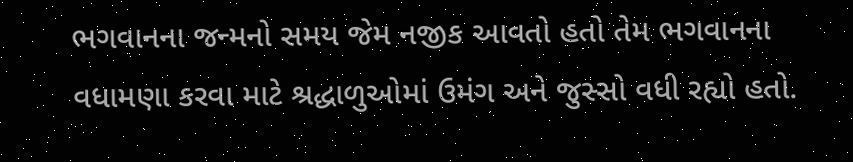ભગવાનના જન્મનો સમય જેમ નજીક આવતો હતો તેમ ભગવાનના વધામણા કરવા માટે શ્રદ્ધાળુઓમાં ઉમંગ અને જુસ્સો વધી રહ્યો હતો.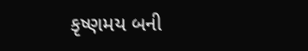કૃષ્ણમય બની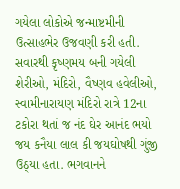ગયેલા લોકોએ જન્માષ્ટમીની ઉત્સાહભેર ઉજવણી કરી હતી. સવારથી કૃષ્ણમય બની ગયેલી શેરીઓ, મંદિરો, વૈષ્ણવ હવેલીઓ, સ્વામીનારાયણ મંદિરો રાત્રે 12ના ટકોરા થતાં જ નંદ ઘેર આનંદ ભયો જય કનૈયા લાલ કી જયઘોષથી ગુંજી ઉઠ્યા હતા. ભગવાનને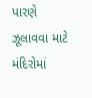પારણે ઝૂલાવવા માટે મંદિરોમાં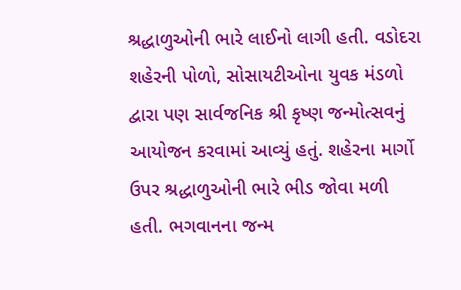શ્રદ્ધાળુઓની ભારે લાઈનો લાગી હતી. વડોદરા શહેરની પોળો, સોસાયટીઓના યુવક મંડળો દ્વારા પણ સાર્વજનિક શ્રી કૃષ્ણ જન્મોત્સવનું આયોજન કરવામાં આવ્યું હતું. શહેરના માર્ગો ઉપર શ્રદ્ધાળુઓની ભારે ભીડ જોવા મળી હતી. ભગવાનના જન્મ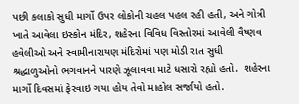પછી કલાકો સુધી માર્ગો ઉપર લોકોની ચહલ પહલ રહી હતી, અને ગોત્રી ખાતે આવેલા ઇસ્કોન મંદિર, શહેરના વિવિધ વિસ્તોરમાં આવેલી વૈષ્ણવ હવેલીઓ અને સ્વામીનારાયણ મંદિરોમાં પણ મોડી રાત સુધી શ્રદ્ધાળુઓનો ભગવાનને પારણે ઝૂલાવવા માટે ધસારો રહ્યો હતો.  શહેરના માર્ગો દિવસમાં ફેરવાઇ ગયા હોય તેવો માહોલ સર્જાયો હતો.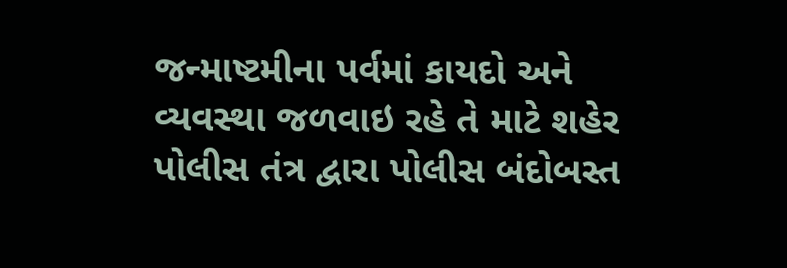જન્માષ્ટમીના પર્વમાં કાયદો અને વ્યવસ્થા જળવાઇ રહે તે માટે શહેર પોલીસ તંત્ર દ્વારા પોલીસ બંદોબસ્ત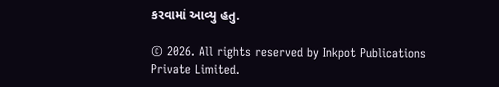કરવામાં આવ્યુ હતુ.

© 2026. All rights reserved by Inkpot Publications Private Limited.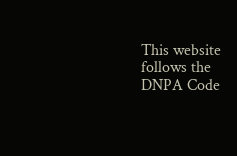This website follows the DNPA Code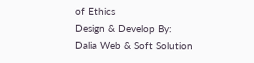of Ethics
Design & Develop By:
Dalia Web & Soft Solution